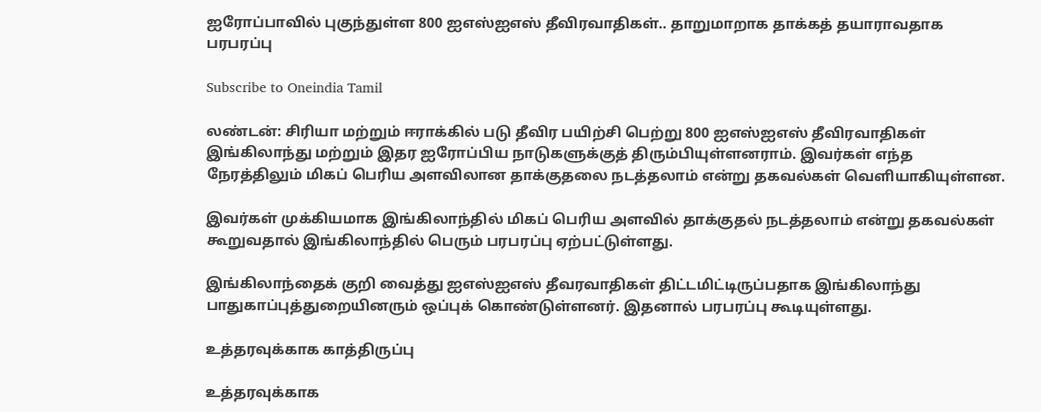ஐரோப்பாவில் புகுந்துள்ள 800 ஐஎஸ்ஐஎஸ் தீவிரவாதிகள்.. தாறுமாறாக தாக்கத் தயாராவதாக பரபரப்பு

Subscribe to Oneindia Tamil

லண்டன்: சிரியா மற்றும் ஈராக்கில் படு தீவிர பயிற்சி பெற்று 800 ஐஎஸ்ஐஎஸ் தீவிரவாதிகள் இங்கிலாந்து மற்றும் இதர ஐரோப்பிய நாடுகளுக்குத் திரும்பியுள்ளனராம். இவர்கள் எந்த நேரத்திலும் மிகப் பெரிய அளவிலான தாக்குதலை நடத்தலாம் என்று தகவல்கள் வெளியாகியுள்ளன.

இவர்கள் முக்கியமாக இங்கிலாந்தில் மிகப் பெரிய அளவில் தாக்குதல் நடத்தலாம் என்று தகவல்கள் கூறுவதால் இங்கிலாந்தில் பெரும் பரபரப்பு ஏற்பட்டுள்ளது.

இங்கிலாந்தைக் குறி வைத்து ஐஎஸ்ஐஎஸ் தீவரவாதிகள் திட்டமிட்டிருப்பதாக இங்கிலாந்து பாதுகாப்புத்துறையினரும் ஒப்புக் கொண்டுள்ளனர். இதனால் பரபரப்பு கூடியுள்ளது.

உத்தரவுக்காக காத்திருப்பு

உத்தரவுக்காக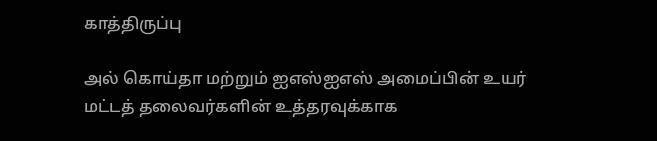காத்திருப்பு

அல் கொய்தா மற்றும் ஐஎஸ்ஐஎஸ் அமைப்பின் உயர் மட்டத் தலைவர்களின் உத்தரவுக்காக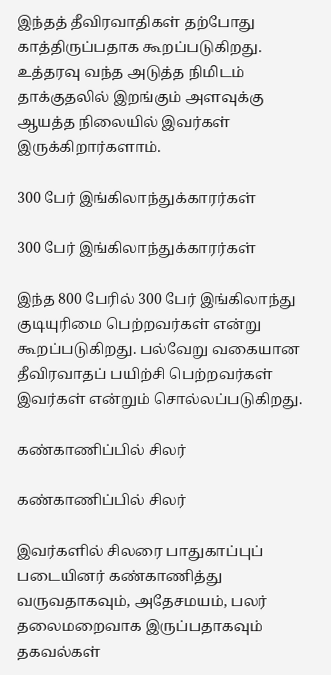இந்தத் தீவிரவாதிகள் தற்போது காத்திருப்பதாக கூறப்படுகிறது. உத்தரவு வந்த அடுத்த நிமிடம் தாக்குதலில் இறங்கும் அளவுக்கு ஆயத்த நிலையில் இவர்கள் இருக்கிறார்களாம்.

300 பேர் இங்கிலாந்துக்காரர்கள்

300 பேர் இங்கிலாந்துக்காரர்கள்

இந்த 800 பேரில் 300 பேர் இங்கிலாந்து குடியுரிமை பெற்றவர்கள் என்று கூறப்படுகிறது. பல்வேறு வகையான தீவிரவாதப் பயிற்சி பெற்றவர்கள் இவர்கள் என்றும் சொல்லப்படுகிறது.

கண்காணிப்பில் சிலர்

கண்காணிப்பில் சிலர்

இவர்களில் சிலரை பாதுகாப்புப் படையினர் கண்காணித்து வருவதாகவும், அதேசமயம், பலர் தலைமறைவாக இருப்பதாகவும் தகவல்கள்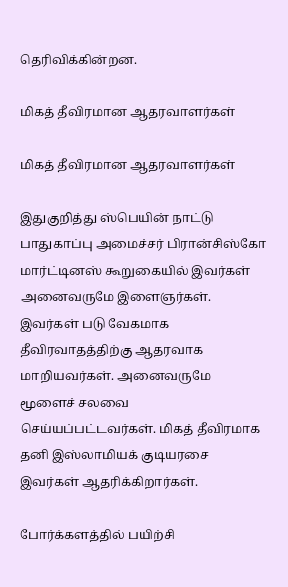தெரிவிக்கின்றன.

மிகத் தீவிரமான ஆதரவாளர்கள்

மிகத் தீவிரமான ஆதரவாளர்கள்

இதுகுறித்து ஸ்பெயின் நாட்டு பாதுகாப்பு அமைச்சர் பிரான்சிஸ்கோ மார்ட்டினஸ் கூறுகையில் இவர்கள் அனைவருமே இளைஞர்கள். இவர்கள் படு வேகமாக தீவிரவாதத்திற்கு ஆதரவாக மாறியவர்கள். அனைவருமே மூளைச் சலவை செய்யப்பட்டவர்கள். மிகத் தீவிரமாக தனி இஸ்லாமியக் குடியரசை இவர்கள் ஆதரிக்கிறார்கள்.

போர்க்களத்தில் பயிற்சி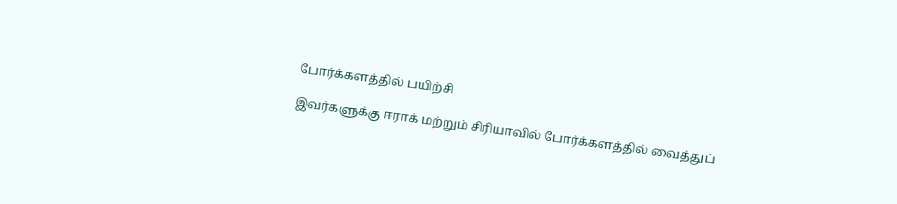போர்க்களத்தில் பயிற்சி

இவர்களுக்கு ஈராக் மற்றும் சிரியாவில் போர்க்களத்தில் வைத்துப்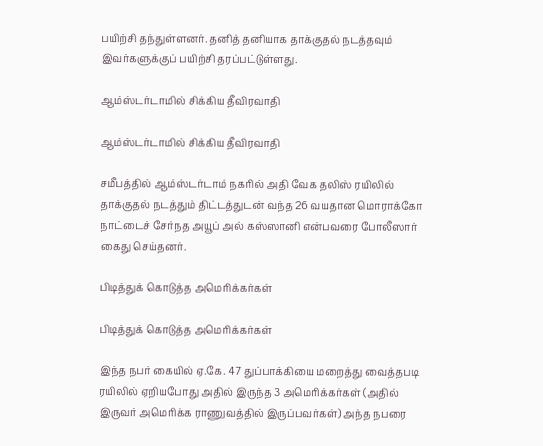பயிற்சி தந்துள்ளனர். தனித் தனியாக தாக்குதல் நடத்தவும் இவர்களுக்குப் பயிற்சி தரப்பட்டுள்ளது.

ஆம்ஸ்டர்டாமில் சிக்கிய தீவிரவாதி

ஆம்ஸ்டர்டாமில் சிக்கிய தீவிரவாதி

சமீபத்தில் ஆம்ஸ்டர்டாம் நகரில் அதி வேக தலிஸ் ரயிலில் தாக்குதல் நடத்தும் திட்டத்துடன் வந்த 26 வயதான மொராக்கோ நாட்டைச் சேர்நத அயூப் அல் கஸ்ஸானி என்பவரை போலீஸார் கைது செய்தனர்.

பிடித்துக் கொடுத்த அமெரிக்கர்கள்

பிடித்துக் கொடுத்த அமெரிக்கர்கள்

இந்த நபர் கையில் ஏ.கே. 47 துப்பாக்கியை மறைத்து வைத்தபடி ரயிலில் ஏறியபோது அதில் இருந்த 3 அமெரிக்கர்கள் (அதில் இருவர் அமெரிக்க ராணுவத்தில் இருப்பவர்கள்) அந்த நபரை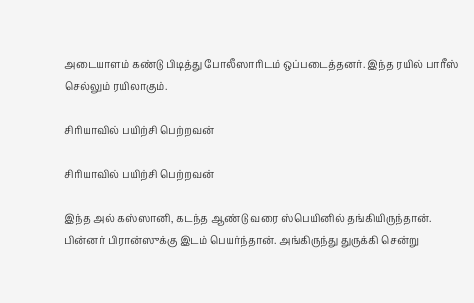அடையாளம் கண்டு பிடித்து போலீஸாரிடம் ஒப்படைத்தனர். இந்த ரயில் பாரீஸ் செல்லும் ரயிலாகும்.

சிரியாவில் பயிற்சி பெற்றவன்

சிரியாவில் பயிற்சி பெற்றவன்

இந்த அல் கஸ்ஸானி, கடந்த ஆண்டு வரை ஸ்பெயினில் தங்கியிருந்தான். பின்னர் பிரான்ஸுக்கு இடம் பெயர்ந்தான். அங்கிருந்து துருக்கி சென்று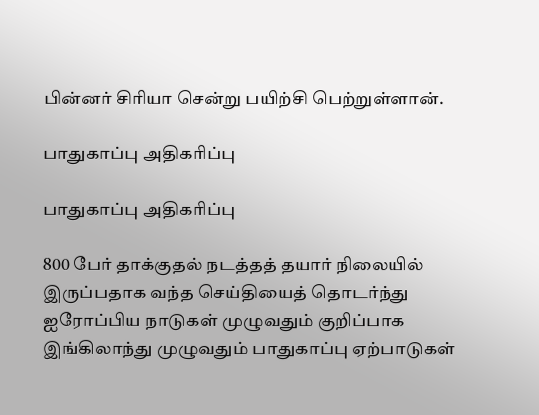பின்னர் சிரியா சென்று பயிற்சி பெற்றுள்ளான்.

பாதுகாப்பு அதிகரிப்பு

பாதுகாப்பு அதிகரிப்பு

800 பேர் தாக்குதல் நடத்தத் தயார் நிலையில் இருப்பதாக வந்த செய்தியைத் தொடர்ந்து ஐரோப்பிய நாடுகள் முழுவதும் குறிப்பாக இங்கிலாந்து முழுவதும் பாதுகாப்பு ஏற்பாடுகள்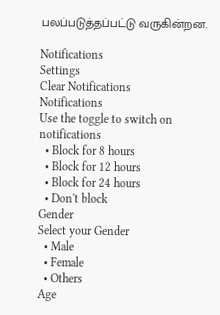பலப்படுத்தப்பட்டு வருகின்றன.

Notifications
Settings
Clear Notifications
Notifications
Use the toggle to switch on notifications
  • Block for 8 hours
  • Block for 12 hours
  • Block for 24 hours
  • Don't block
Gender
Select your Gender
  • Male
  • Female
  • Others
Age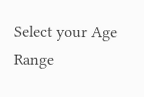Select your Age Range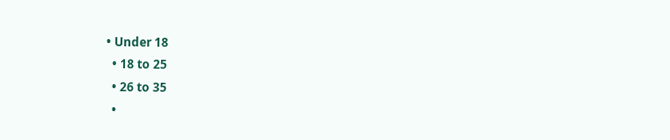• Under 18
  • 18 to 25
  • 26 to 35
  •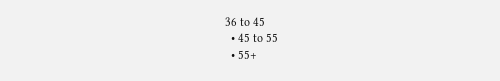36 to 45
  • 45 to 55
  • 55+